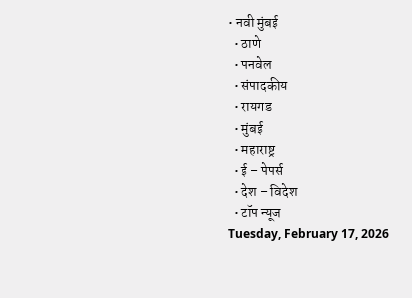• नवी मुंबई
  • ठाणे
  • पनवेल
  • संपादकीय
  • रायगड
  • मुंबई
  • महाराष्ट्र
  • ई – पेपर्स
  • देश – विदेश
  • टॉप न्यूज
Tuesday, February 17, 2026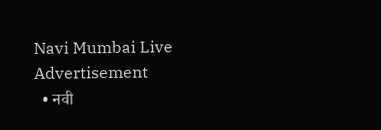Navi Mumbai Live
Advertisement
  • नवी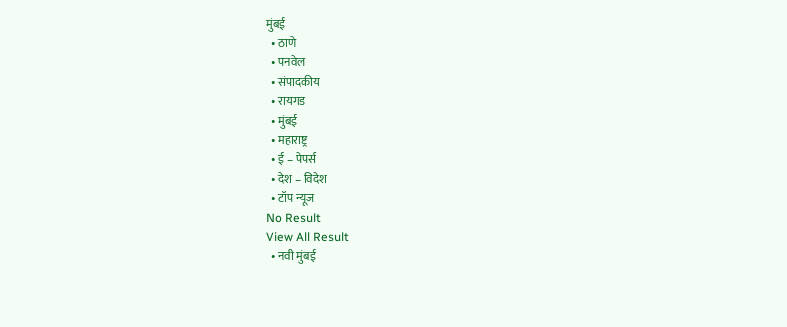मुंबई
  • ठाणे
  • पनवेल
  • संपादकीय
  • रायगड
  • मुंबई
  • महाराष्ट्र
  • ई – पेपर्स
  • देश – विदेश
  • टॉप न्यूज
No Result
View All Result
  • नवी मुंबई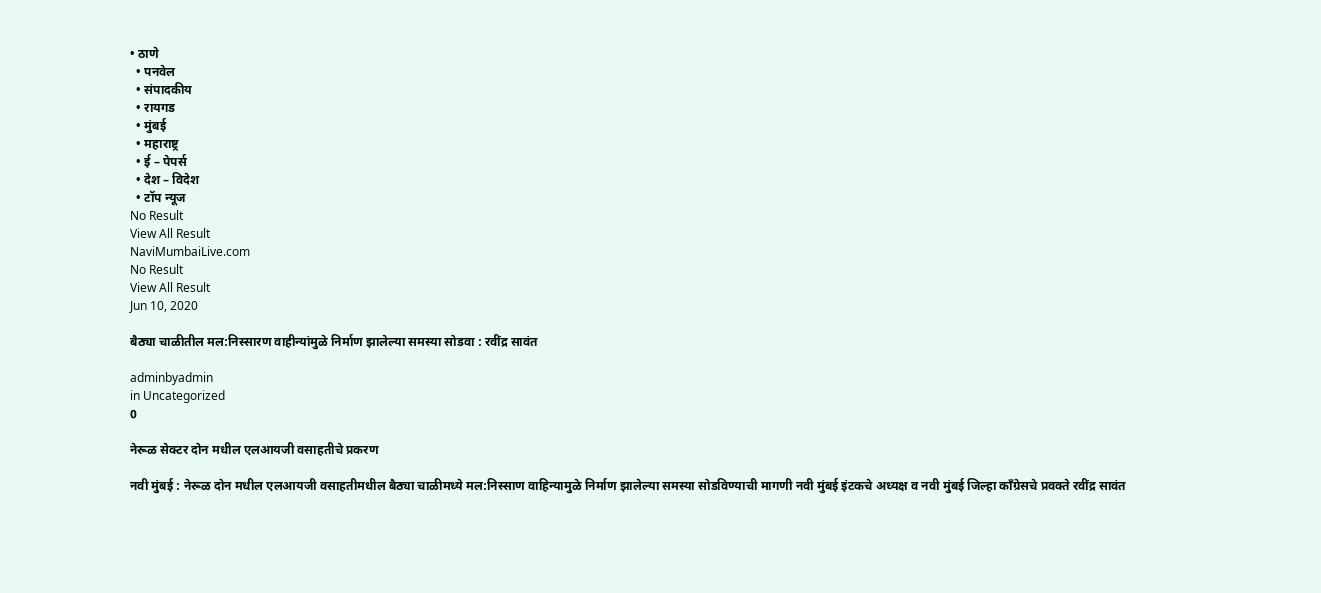• ठाणे
  • पनवेल
  • संपादकीय
  • रायगड
  • मुंबई
  • महाराष्ट्र
  • ई – पेपर्स
  • देश – विदेश
  • टॉप न्यूज
No Result
View All Result
NaviMumbaiLive.com
No Result
View All Result
Jun 10, 2020

बैठ्या चाळीतील मल:निस्सारण वाहीन्यांमुळे निर्माण झालेल्या समस्या सोडवा : रवींद्र सावंत

adminbyadmin
in Uncategorized
0

नेरूळ सेक्टर दोन मधील एलआयजी वसाहतीचे प्रकरण

नवी मुंबई : नेरूळ दोन मधील एलआयजी वसाहतीमधील बैठ्या चाळीमध्ये मल:निस्साण वाहिन्यामुळे निर्माण झालेल्या समस्या सोडविण्याची मागणी नवी मुंबई इंटकचे अध्यक्ष व नवी मुंबई जिल्हा कॉंग्रेसचे प्रवक्ते रवींद्र सावंत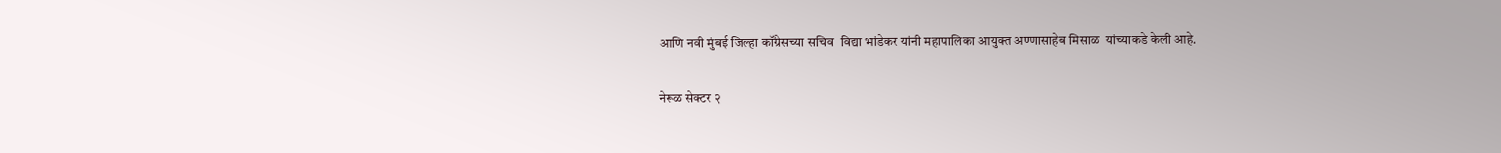आणि नवी मुंबई जिल्हा कॉंग्रेसच्या सचिव  विद्या भांडेकर यांनी महापालिका आयुक्त अण्णासाहेब मिसाळ  यांच्याकडे केली आहे.

नेरूळ सेक्टर २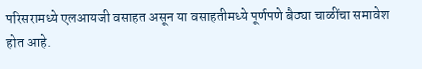परिसरामध्ये एलआयजी वसाहत असून या वसाहतीमध्ये पूर्णपणे बैठ्या चाळींचा समावेश होत आहे.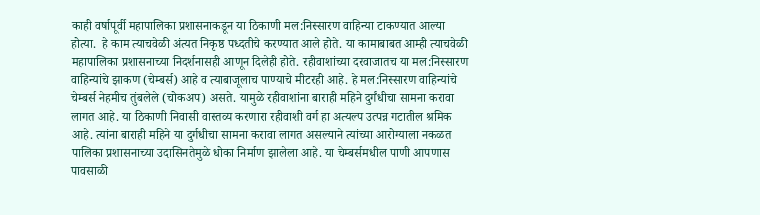काही वर्षापूर्वी महापालिका प्रशासनाकडून या ठिकाणी मल:निस्सारण वाहिन्या टाकण्यात आल्या होत्या.  हे काम त्याचवेळी अंत्यत निकृष्ठ पध्दतीचे करण्यात आले होते. या कामाबाबत आम्ही त्याचवेळी महापालिका प्रशासनाच्या निदर्शनासही आणून दिलेही होते. रहीवाशांच्या दरवाजातच या मल:निस्सारण वाहिन्यांचे झाकण (चेम्बर्स) आहे व त्याबाजूलाच पाण्याचे मीटरही आहे. हे मल:निस्सारण वाहिन्यांचे चेम्बर्स नेहमीच तुंबलेले (चोकअप) असते. यामुळे रहीवाशांना बाराही महिने दुर्गंधीचा सामना करावा लागत आहे. या ठिकाणी निवासी वास्तव्य करणारा रहीवाशी वर्ग हा अत्यल्प उत्पन्न गटातील श्रमिक आहे. त्यांना बाराही महिने या दुर्गधीचा सामना करावा लागत असल्याने त्यांच्या आरोग्याला नकळत पालिका प्रशासनाच्या उदासिनतेमुळे धोका निर्माण झालेला आहे. या चेम्बर्समधील पाणी आपणास पावसाळी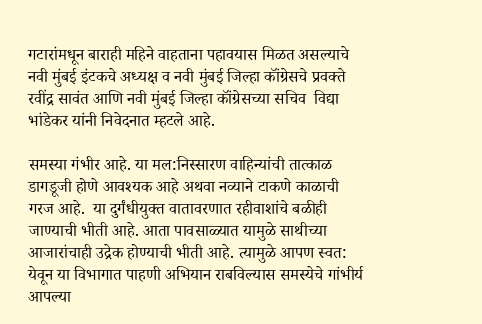गटारांमधून बाराही महिने वाहताना पहावयास मिळत असल्याचे नवी मुंबई इंटकचे अध्यक्ष व नवी मुंबई जिल्हा कॉंग्रेसचे प्रवक्ते रवींद्र सावंत आणि नवी मुंबई जिल्हा कॉंग्रेसच्या सचिव  विद्या भांडेकर यांनी निवेदनात म्हटले आहे.

समस्या गंभीर आहे. या मल:निस्सारण वाहिन्यांची तात्काळ डागडूजी होणे आवश्यक आहे अथवा नव्याने टाकणे काळाची गरज आहे.  या दुर्गंधीयुक्त वातावरणात रहीवाशांचे बळीही जाण्याची भीती आहे. आता पावसाळ्यात यामुळे साथीच्या आजारांचाही उद्रेक होण्याची भीती आहे. त्यामुळे आपण स्वत: येवून या विभागात पाहणी अभियान राबविल्यास समस्येचे गांभीर्य आपल्या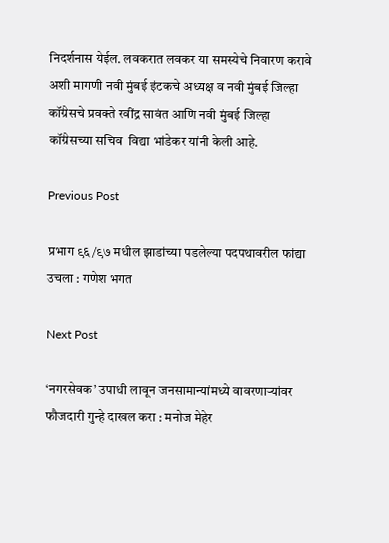निदर्शनास येईल. लवकरात लवकर या समस्येचे निवारण करावे अशी मागणी नवी मुंबई इंटकचे अध्यक्ष व नवी मुंबई जिल्हा कॉंग्रेसचे प्रवक्ते रवींद्र सावंत आणि नवी मुंबई जिल्हा कॉंग्रेसच्या सचिव  विद्या भांडेकर यांनी केली आहे.

Previous Post

प्रभाग ९६/९७ मधील झाडांच्या पडलेल्या पदपथावरील फांद्या उचला : गणेश भगत

Next Post

‘नगरसेवक’ उपाधी लावून जनसामान्यांमध्ये वावरणाऱ्यांवर फौजदारी गुन्हे दाखल करा : मनोज मेहेर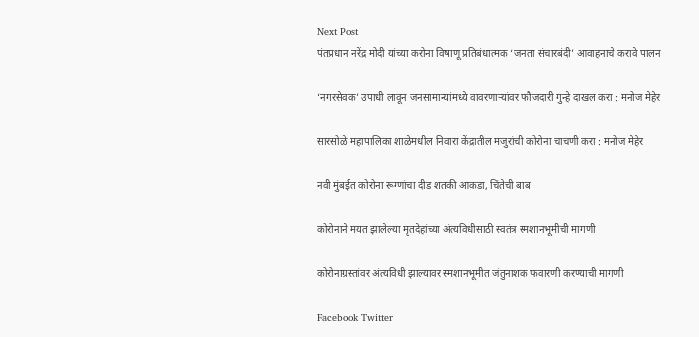Next Post
पंतप्रधान नरेंद्र मोदी यांच्या करोना विषाणू प्रतिबंधात्मक ‘जनता संचारबंदी’ आवाहनाचे करावे पालन

‘नगरसेवक’ उपाधी लावून जनसामान्यांमध्ये वावरणाऱ्यांवर फौजदारी गुन्हे दाखल करा : मनोज मेहेर

सारसोळे महापालिका शाळेमधील निवारा केंद्रातील मजुरांची कोरोना चाचणी करा : मनोज मेहेर

नवी मुंबईत कोरोना रूग्णांचा दीड शतकी आकडा, चिंतेची बाब

कोरोनाने मयत झालेल्या मृतदेहांच्या अंत्यविधीसाठी स्वतंत्र स्मशानभूमीची मागणी

कोरोनाग्रस्तांवर अंत्यविधी झाल्यावर स्मशानभूमीत जंतुनाशक फवारणी करण्याची मागणी

Facebook Twitter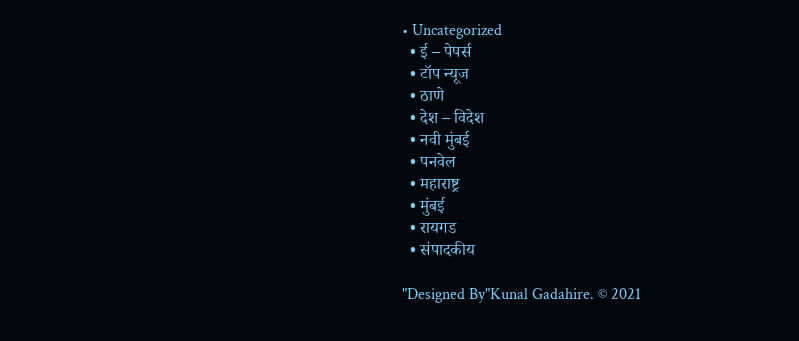• Uncategorized
  • ई – पेपर्स
  • टॉप न्यूज
  • ठाणे
  • देश – विदेश
  • नवी मुंबई
  • पनवेल
  • महाराष्ट्र
  • मुंबई
  • रायगड
  • संपादकीय

"Designed By"Kunal Gadahire. © 2021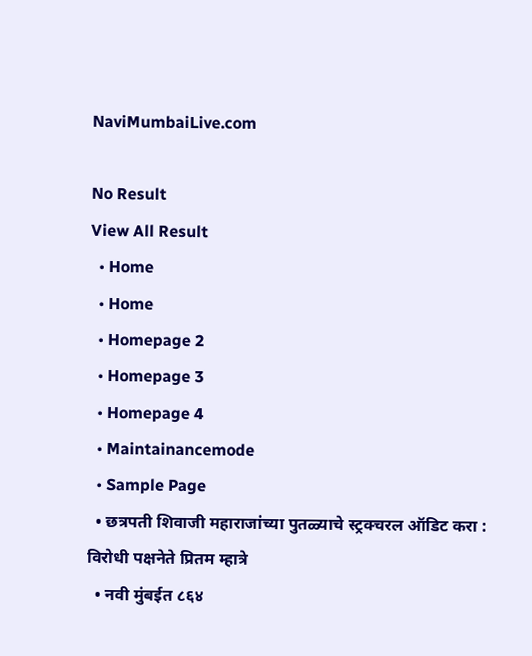NaviMumbaiLive.com

No Result
View All Result
  • Home
  • Home
  • Homepage 2
  • Homepage 3
  • Homepage 4
  • Maintainancemode
  • Sample Page
  • छत्रपती शिवाजी महाराजांच्या पुतळ्याचे स्ट्रक्चरल ऑडिट करा : विरोधी पक्षनेते प्रितम म्हात्रे
  • नवी मुंबईत ८६४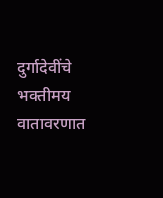दुर्गादेवींचे भक्तीमय वातावरणात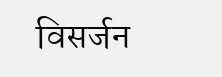विसर्जन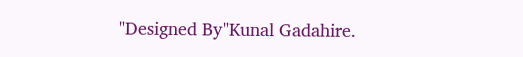"Designed By"Kunal Gadahire.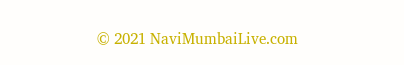© 2021 NaviMumbaiLive.com